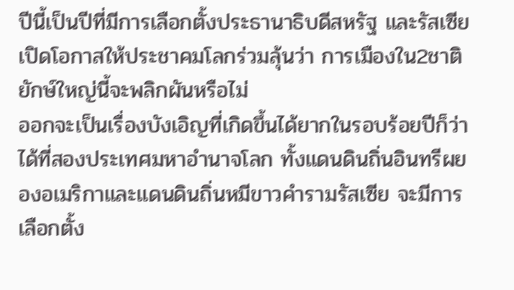ปีนี้เป็นปีที่มีการเลือกตั้งประธานาธิบดีสหรัฐ และรัสเซีย เปิดโอกาสให้ประชาคมโลกร่วมลุ้นว่า การเมืองใน2ชาติยักษ์ใหญ่นี้จะพลิกผันหรือไม่
ออกจะเป็นเรื่องบังเอิญที่เกิดขึ้นได้ยากในรอบร้อยปีก็ว่าได้ที่สองประเทศมหาอำนาจโลก ทั้งแดนดินถิ่นอินทรีผยองอเมริกาและแดนดินถิ่นหมีขาวคำรามรัสเซีย จะมีการเลือกตั้ง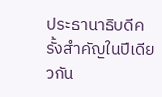ประธานาธิบดีครั้งสำคัญในปีเดียวกัน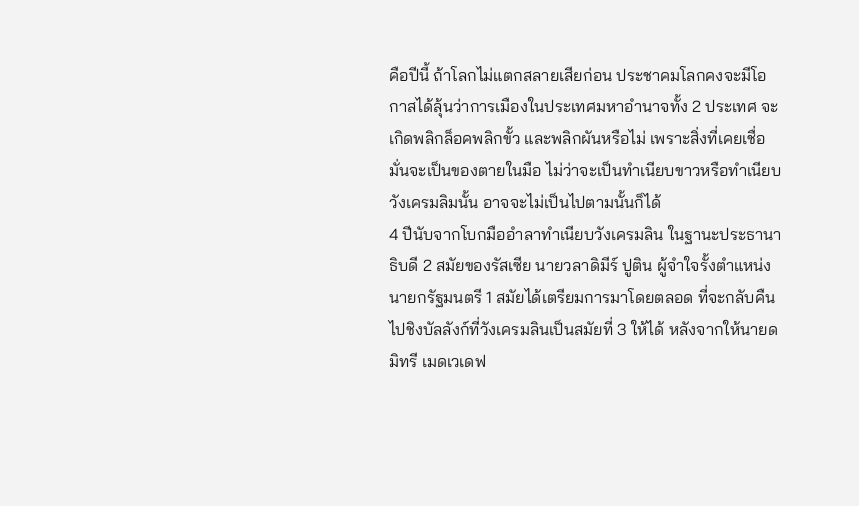คือปีนี้ ถ้าโลกไม่แตกสลายเสียก่อน ประชาคมโลกคงจะมีโอกาสได้ลุ้นว่าการเมืองในประเทศมหาอำนาจทั้ง 2 ประเทศ จะเกิดพลิกล็อคพลิกขั้ว และพลิกผันหรือไม่ เพราะสิ่งที่เคยเชื่อมั่นจะเป็นของตายในมือ ไม่ว่าจะเป็นทำเนียบขาวหรือทำเนียบวังเครมลิมนั้น อาจจะไม่เป็นไปตามนั้นก็ได้
4 ปีนับจากโบกมืออำลาทำเนียบวังเครมลิน ในฐานะประธานาธิบดี 2 สมัยของรัสเซีย นายวลาดิมีร์ ปูติน ผู้จำใจรั้งตำแหน่งนายกรัฐมนตรี 1 สมัยได้เตรียมการมาโดยตลอด ที่จะกลับคืนไปชิงบัลลังก์ที่วังเครมลินเป็นสมัยที่ 3 ให้ได้ หลังจากให้นายดมิทรี เมดเวเดฟ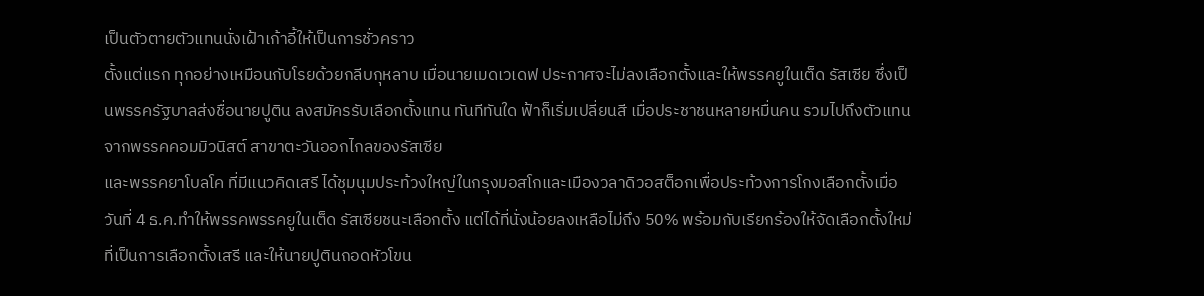เป็นตัวตายตัวแทนนั่งเฝ้าเก้าอี้ให้เป็นการชั่วคราว
ตั้งแต่แรก ทุกอย่างเหมือนกับโรยด้วยกลีบกุหลาบ เมื่อนายเมดเวเดฟ ประกาศจะไม่ลงเลือกตั้งและให้พรรคยูในเต็ด รัสเซีย ซึ่งเป็นพรรครัฐบาลส่งชื่อนายปูติน ลงสมัครรับเลือกตั้งแทน ทันทีทันใด ฟ้าก็เริ่มเปลี่ยนสี เมื่อประชาชนหลายหมื่นคน รวมไปถึงตัวแทนจากพรรคคอมมิวนิสต์ สาขาตะวันออกไกลของรัสเซีย
และพรรคยาโบลโค ที่มีแนวคิดเสรี ได้ชุมนุมประท้วงใหญ่ในกรุงมอสโกและเมืองวลาดิวอสต็อกเพื่อประท้วงการโกงเลือกตั้งเมื่อวันที่ 4 ธ.ค.ทำให้พรรคพรรคยูในเต็ด รัสเซียชนะเลือกตั้ง แต่ได้ที่นั่งน้อยลงเหลือไม่ถึง 50% พร้อมกับเรียกร้องให้จัดเลือกตั้งใหม่ ที่เป็นการเลือกตั้งเสรี และให้นายปูตินถอดหัวโขน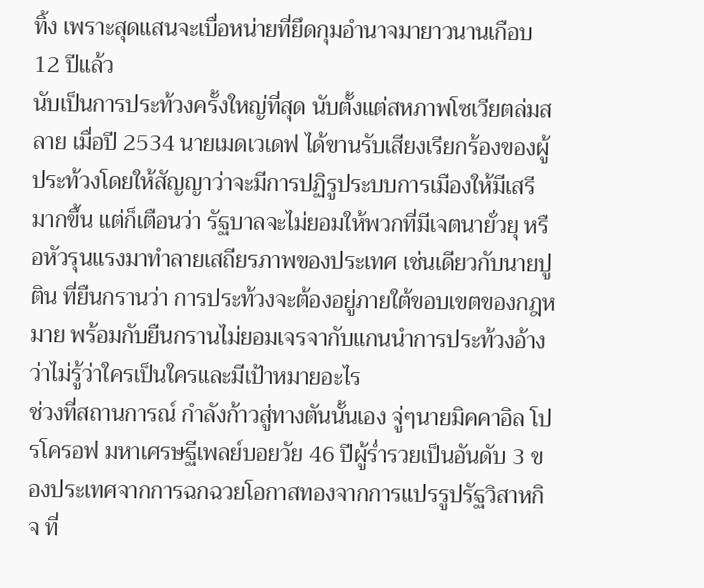ทิ้ง เพราะสุดแสนจะเบื่อหน่ายที่ยึดกุมอำนาจมายาวนานเกือบ 12 ปีแล้ว
นับเป็นการประท้วงครั้งใหญ่ที่สุด นับตั้งแต่สหภาพโซเวียตล่มสลาย เมื่อปี 2534 นายเมดเวเดฟ ได้ขานรับเสียงเรียกร้องของผู้ประท้วงโดยให้สัญญาว่าจะมีการปฏิรูประบบการเมืองให้มีเสรีมากขึ้น แต่ก็เตือนว่า รัฐบาลจะไม่ยอมให้พวกที่มีเจตนายั่วยุ หรือหัวรุนแรงมาทำลายเสถียรภาพของประเทศ เช่นเดียวกับนายปูติน ที่ยืนกรานว่า การประท้วงจะต้องอยู่ภายใต้ขอบเขตของกฎหมาย พร้อมกับยืนกรานไม่ยอมเจรจากับแกนนำการประท้วงอ้างว่าไม่รู้ว่าใครเป็นใครและมีเป้าหมายอะไร
ช่วงที่สถานการณ์ กำลังก้าวสู่ทางตันนั้นเอง จู่ๆนายมิคคาอิล โปรโครอฟ มหาเศรษฐีเพลย์บอยวัย 46 ปีผู้ร่ำรวยเป็นอันดับ 3 ของประเทศจากการฉกฉวยโอกาสทองจากการแปรรูปรัฐวิสาหกิจ ที่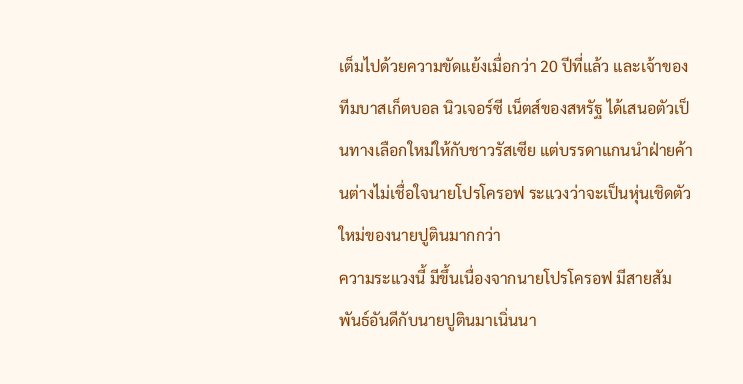เต็มไปด้วยความขัดแย้งเมื่อกว่า 20 ปีที่แล้ว และเจ้าของทีมบาสเก็ตบอล นิวเจอร์ซี เน็ตส์ของสหรัฐ ได้เสนอตัวเป็นทางเลือกใหม่ให้กับชาวรัสเซีย แต่บรรดาแกนนำฝ่ายค้านต่างไม่เชื่อใจนายโปรโครอฟ ระแวงว่าจะเป็นหุ่นเชิดตัวใหม่ของนายปูตินมากกว่า
ความระแวงนี้ มีขึ้นเนื่องจากนายโปรโครอฟ มีสายสัมพันธ์อันดีกับนายปูตินมาเนิ่นนา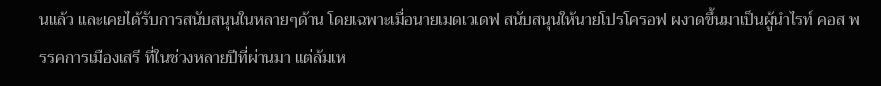นแล้ว และเคยได้รับการสนับสนุนในหลายๆด้าน โดยเฉพาะเมื่อนายเมดเวเดฟ สนับสนุนให้นายโปรโครอฟ ผงาดขึ้นมาเป็นผู้นำไรท์ คอส พรรคการเมืองเสรี ที่ในช่วงหลายปีที่ผ่านมา แต่ล้มเห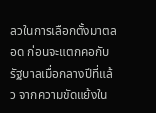ลวในการเลือกตั้งมาตลอด ก่อนจะแตกคอกับรัฐบาลเมื่อกลางปีที่แล้ว จากความขัดแย้งใน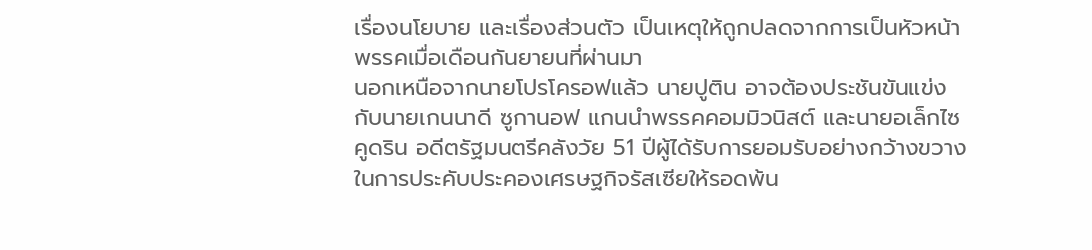เรื่องนโยบาย และเรื่องส่วนตัว เป็นเหตุให้ถูกปลดจากการเป็นหัวหน้าพรรคเมื่อเดือนกันยายนที่ผ่านมา
นอกเหนือจากนายโปรโครอฟแล้ว นายปูติน อาจต้องประชันขันแข่งกับนายเกนนาดี ซูกานอฟ แกนนำพรรคคอมมิวนิสต์ และนายอเล็กไซ คูดริน อดีตรัฐมนตรีคลังวัย 51 ปีผู้ได้รับการยอมรับอย่างกว้างขวางในการประคับประคองเศรษฐกิจรัสเซียให้รอดพ้น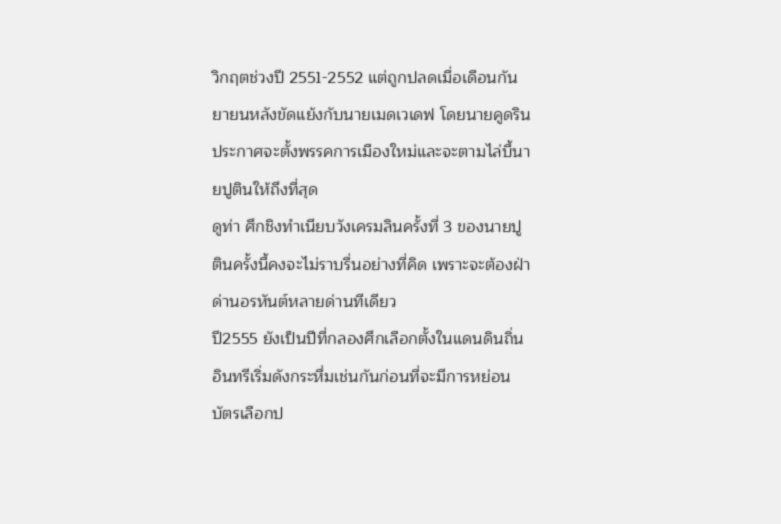วิกฤตช่วงปี 2551-2552 แต่ถูกปลดเมื่อเดือนกันยายนหลังขัดแย้งกับนายเมดเวเดฟ โดยนายคูดริน ประกาศจะตั้งพรรคการเมืองใหม่และจะตามไล่บี้นายปูตินให้ถึงที่สุด
ดูท่า ศึกชิงทำเนียบวังเครมลินครั้งที่ 3 ของนายปูตินครั้งนี้คงจะไม่ราบรื่นอย่างที่คิด เพราะจะต้องฝ่าด่านอรหันต์หลายด่านทีเดียว
ปี2555 ยังเป็นปีที่กลองศึกเลือกตั้งในแดนดินถิ่นอินทรีเริ่มดังกระหึ่มเช่นกันก่อนที่จะมีการหย่อนบัตรเลือกป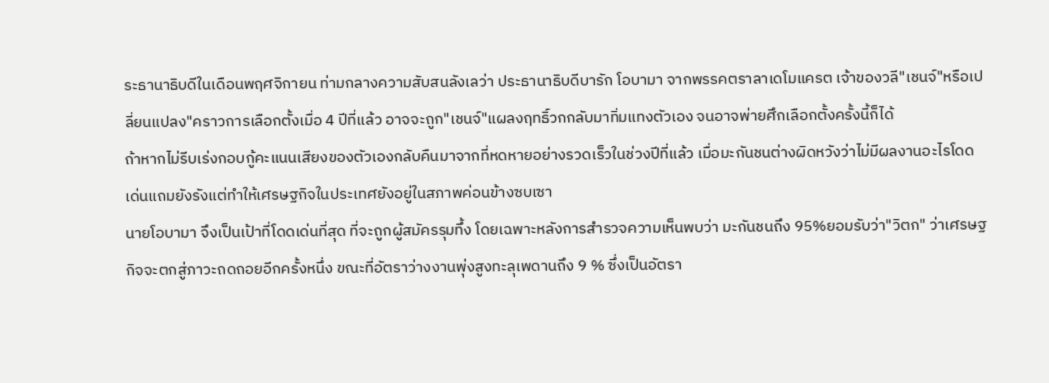ระธานาธิบดีในเดือนพฤศจิกายน ท่ามกลางความสับสนลังเลว่า ประธานาธิบดีบารัก โอบามา จากพรรคตราลาเดโมแครต เจ้าของวลี"เชนจ์"หรือเปลี่ยนแปลง"คราวการเลือกตั้งเมื่อ 4 ปีที่แล้ว อาจจะถูก"เชนจ์"แผลงฤทธิ์วกกลับมาทิ่มแทงตัวเอง จนอาจพ่ายศึกเลือกตั้งครั้งนี้ก็ได้
ถ้าหากไม่รีบเร่งกอบกู้คะแนนเสียงของตัวเองกลับคืนมาจากที่หดหายอย่างรวดเร็วในช่วงปีที่แล้ว เมื่อมะกันชนต่างผิดหวังว่าไม่มีผลงานอะไรโดดเด่นแถมยังรังแต่ทำให้เศรษฐกิจในประเทศยังอยู่ในสภาพค่อนข้างซบเซา
นายโอบามา จึงเป็นเป้าที่โดดเด่นที่สุด ที่จะถูกผู้สมัครรุมทึ้ง โดยเฉพาะหลังการสำรวจความเห็นพบว่า มะกันชนถึง 95%ยอมรับว่า"วิตก" ว่าเศรษฐกิจจะตกสู่ภาวะถดถอยอีกครั้งหนึ่ง ขณะที่อัตราว่างงานพุ่งสูงทะลุเพดานถึง 9 % ซึ่งเป็นอัตรา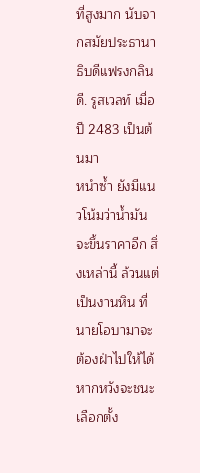ที่สูงมาก นับจากสมัยประธานาธิบดีแฟรงกลิน ดี. รูสเวลท์ เมื่อปี 2483 เป็นต้นมา
หนำซ้ำ ยังมีแนวโน้มว่าน้ำมันจะขึ้นราคาอีก สิ่งเหล่านี้ ล้วนแต่เป็นงานหิน ที่นายโอบามาจะต้องฝ่าไปให้ได้หากหวังจะชนะเลือกตั้ง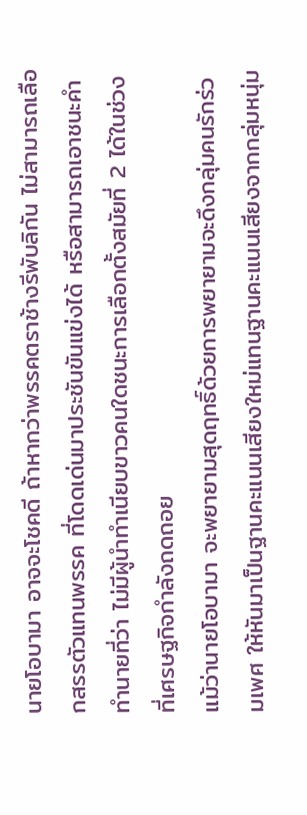นายโอบามา อาจจะโชคดี ถ้าหากว่าพรรคตราช้างรีพับลิกัน ไม่สามารถเลือกสรรตัวแทนพรรค ที่โดดเด่นมาประชันขันแข่งได้ หรือสามารถเอาชนะคำทำนายที่ว่า ไม่มีผู้นำทำเนียบขาวคนใดชนะการเลือกตั้งสมัยที่ 2 ได้ในช่วงที่เศรษฐกิจกำลังถดถอย
แม้ว่านายโอบามา จะพยายามสุดฤทธิ์ด้วยการพยายามจะดึงกลุ่มคนรักร่วมเพศ ให้หันมาเป็นฐานคะแนนเสียงใหม่แทนฐานคะแนนเสียงจากกลุ่มหนุ่ม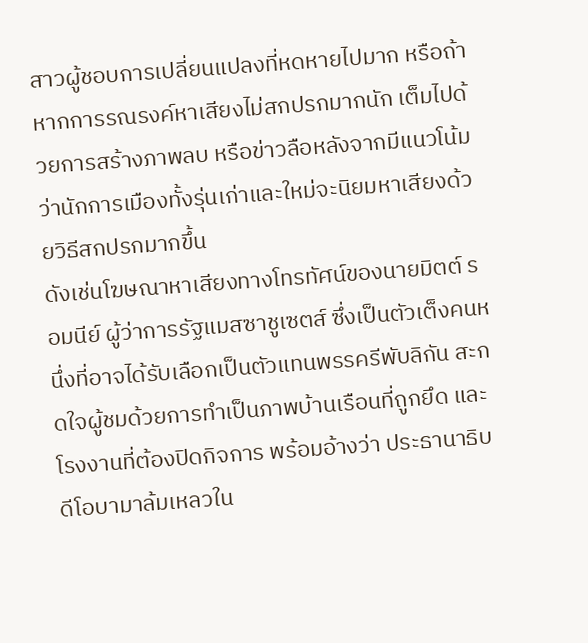สาวผู้ชอบการเปลี่ยนแปลงที่หดหายไปมาก หรือถ้าหากการรณรงค์หาเสียงไม่สกปรกมากนัก เต็มไปด้วยการสร้างภาพลบ หรือข่าวลือหลังจากมีแนวโน้มว่านักการเมืองทั้งรุ่นเก่าและใหม่จะนิยมหาเสียงด้วยวิธีสกปรกมากขึ้น
ดังเช่นโฆษณาหาเสียงทางโทรทัศน์ของนายมิตต์ รอมนีย์ ผู้ว่าการรัฐแมสซาชูเซตส์ ซึ่งเป็นตัวเต็งคนหนึ่งที่อาจได้รับเลือกเป็นตัวแทนพรรครีพับลิกัน สะกดใจผู้ชมด้วยการทำเป็นภาพบ้านเรือนที่ถูกยึด และโรงงานที่ต้องปิดกิจการ พร้อมอ้างว่า ประธานาธิบดีโอบามาล้มเหลวใน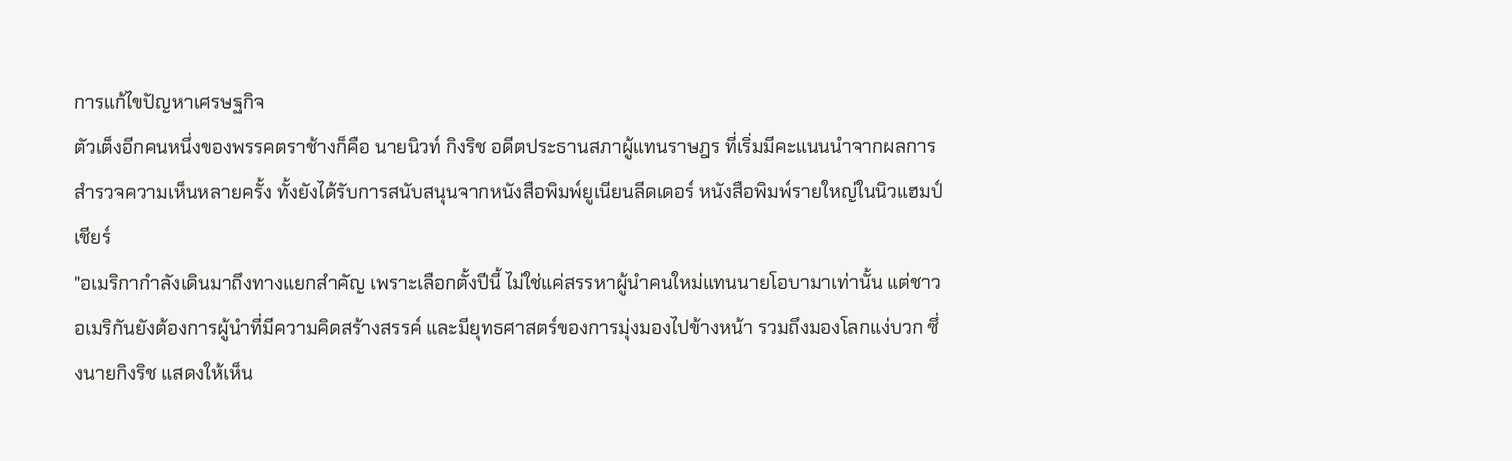การแก้ไขปัญหาเศรษฐกิจ
ตัวเต็งอีกคนหนึ่งของพรรคตราช้างก็คือ นายนิวท์ กิงริช อดีตประธานสภาผู้แทนราษฎร ที่เริ่มมีคะแนนนำจากผลการสำรวจความเห็นหลายครั้ง ทั้งยังได้รับการสนับสนุนจากหนังสือพิมพ์ยูเนียนลีดเดอร์ หนังสือพิมพ์รายใหญ่ในนิวแฮมป์เชียร์
"อเมริกากำลังเดินมาถึงทางแยกสำคัญ เพราะเลือกตั้งปีนี้ ไม่ใช่แค่สรรหาผู้นำคนใหม่แทนนายโอบามาเท่านั้น แต่ชาวอเมริกันยังต้องการผู้นำที่มีความคิดสร้างสรรค์ และมียุทธศาสตร์ของการมุ่งมองไปข้างหน้า รวมถึงมองโลกแง่บวก ซึ่งนายกิงริช แสดงให้เห็น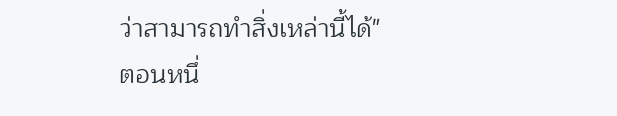ว่าสามารถทำสิ่งเหล่านี้ได้" ตอนหนึ่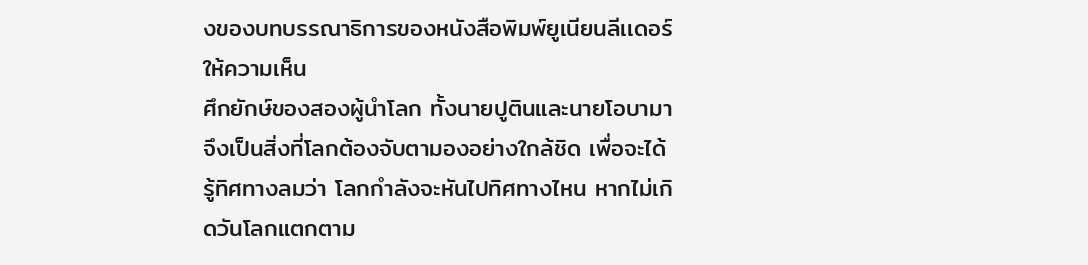งของบทบรรณาธิการของหนังสือพิมพ์ยูเนียนลีเเดอร์ ให้ความเห็น
ศึกยักษ์ของสองผู้นำโลก ทั้งนายปูตินและนายโอบามา จึงเป็นสิ่งที่โลกต้องจับตามองอย่างใกล้ชิด เพื่อจะได้รู้ทิศทางลมว่า โลกกำลังจะหันไปทิศทางไหน หากไม่เกิดวันโลกแตกตาม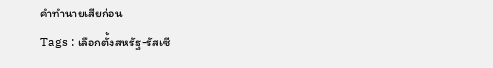คำทำนายเสียก่อน
Tags : เลือกตั้งสหรัฐ-รัสเซี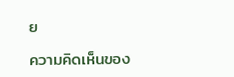ย

ความคิดเห็นของ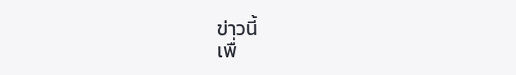ข่าวนี้
เพื่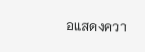อแสดงควา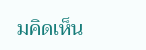มคิดเห็น